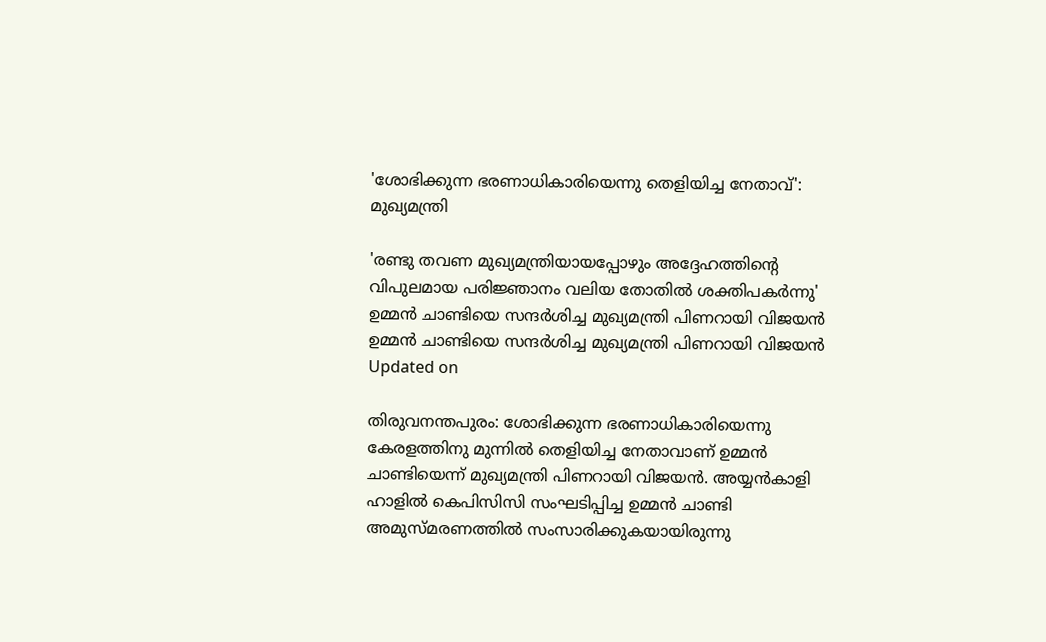'ശോഭിക്കുന്ന ഭരണാധികാരിയെന്നു തെളിയിച്ച നേതാവ്': മുഖ്യമന്ത്രി

'രണ്ടു തവണ മുഖ്യമന്ത്രിയായപ്പോഴും അദ്ദേഹത്തിന്‍റെ വിപുലമായ പരിജ്ഞാനം വലിയ തോതിൽ ശക്തിപകർന്നു'
ഉമ്മൻ ചാണ്ടിയെ സന്ദർശിച്ച മുഖ്യമന്ത്രി പിണറായി വിജയൻ
ഉമ്മൻ ചാണ്ടിയെ സന്ദർശിച്ച മുഖ്യമന്ത്രി പിണറായി വിജയൻ
Updated on

തിരുവനന്തപുരം: ശോഭിക്കുന്ന ഭരണാധികാരിയെന്നു കേരളത്തിനു മുന്നിൽ തെളിയിച്ച നേതാവാണ് ഉമ്മൻ ചാണ്ടിയെന്ന് മുഖ്യമന്ത്രി പിണറായി വിജയൻ. അയ്യൻകാളി ഹാളിൽ കെപിസിസി സംഘടിപ്പിച്ച ഉമ്മൻ ചാണ്ടി അമുസ്മരണത്തിൽ സംസാരിക്കുകയായിരുന്നു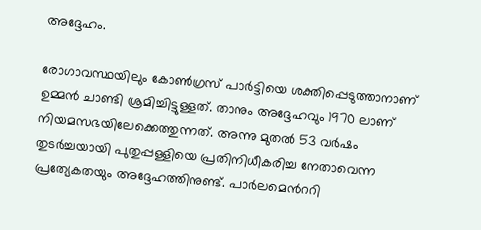അദ്ദേഹം.

രോഗാവസ്ഥയിലും കോൺഗ്രസ് പാർട്ടിയെ ശക്തിപ്പെടുത്താനാണ് ഉമ്മൻ ചാണ്ടി ശ്രമിച്ചിട്ടുള്ളത്. താനും അദ്ദേഹവും 1970 ലാണ് നിയമസഭയിലേക്കെത്തുന്നത്. അന്നു മുതൽ 53 വർഷം തുടർച്ചയായി പുതുപ്പള്ളിയെ പ്രതിനിധീകരിച്ച നേതാവെന്ന പ്രത്യേകതയും അദ്ദേഹത്തിനുണ്ട്. പാർലമെന്‍ററി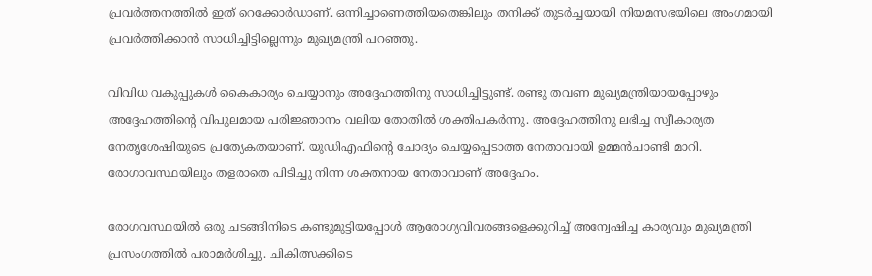പ്രവർത്തനത്തിൽ ഇത് റെക്കോർഡാണ്. ഒന്നിച്ചാണെത്തിയതെങ്കിലും തനിക്ക് തുടർച്ചയായി നിയമസഭയിലെ അംഗമായി പ്രവർത്തിക്കാൻ സാധിച്ചിട്ടില്ലെന്നും മുഖ്യമന്ത്രി പറഞ്ഞു.

വിവിധ വകുപ്പുകൾ കൈകാര്യം ചെയ്യാനും അദ്ദേഹത്തിനു സാധിച്ചിട്ടുണ്ട്. രണ്ടു തവണ മുഖ്യമന്ത്രിയായപ്പോഴും അദ്ദേഹത്തിന്‍റെ വിപുലമായ പരിജ്ഞാനം വലിയ തോതിൽ ശക്തിപകർന്നു. അദ്ദേഹത്തിനു ലഭിച്ച സ്വീകാര്യത നേതൃശേഷിയുടെ പ്രത്യേകതയാണ്. യുഡിഎഫിന്‍റെ ചോദ്യം ചെയ്യപ്പെടാത്ത നേതാവായി ഉമ്മൻചാണ്ടി മാറി. രോഗാവസ്ഥയിലും തളരാതെ പിടിച്ചു നിന്ന ശക്തനായ നേതാവാണ് അദ്ദേഹം.

രോഗവസ്ഥയിൽ ഒരു ചടങ്ങിനിടെ കണ്ടുമുട്ടിയപ്പോൾ ആരോഗ്യവിവരങ്ങളെക്കുറിച്ച് അന്വേഷിച്ച കാര്യവും മുഖ്യമന്ത്രി പ്രസംഗത്തിൽ പരാമർശിച്ചു. ചികിത്സക്കിടെ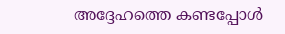അദ്ദേഹത്തെ കണ്ടപ്പോൾ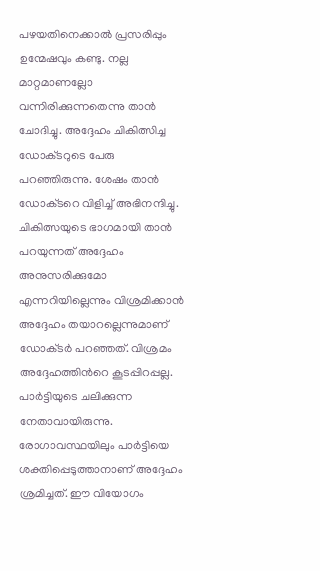പഴയതിനെക്കാൽ പ്രസരിപ്പും ഉന്മേഷവും കണ്ടു. നല്ല മാറ്റമാണല്ലോ വന്നിരിക്കുന്നതെന്നു താൻ ചോദിച്ചു. അദ്ദേഹം ചികിത്സിച്ച ഡോക്‌ടറുടെ പേരു പറഞ്ഞിരുന്നു. ശേഷം താൻ ഡോക്‌ടറെ വിളിച്ച് അഭിനന്ദിച്ചു. ചികിത്സയുടെ ഭാഗമായി താൻ പറയുന്നത് അദ്ദേഹം അനുസരിക്കുമോ എന്നറിയില്ലെന്നും വിശ്രമിക്കാൻ അദ്ദേഹം തയാറല്ലെന്നുമാണ് ഡോക്‌ടർ പറഞ്ഞത്. വിശ്രമം അദ്ദേഹത്തിന്‍റെ കൂടപ്പിറപ്പല്ല. പാർട്ടിയുടെ ചലിക്കുന്ന നേതാവായിരുന്നു. രോഗാവസ്ഥയിലും പാർട്ടിയെ ശക്തിപ്പെടുത്താനാണ് അദ്ദേഹം ശ്രമിച്ചത്. ഈ വിയോഗം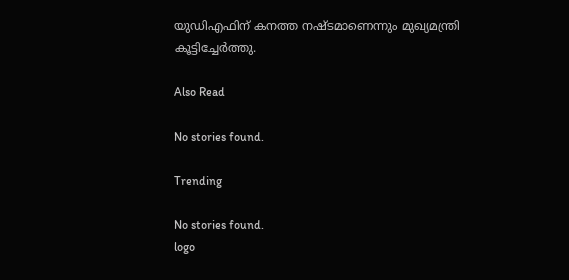യുഡിഎഫിന് കനത്ത നഷ്ടമാണെന്നും മുഖ്യമന്ത്രി കൂട്ടിച്ചേർത്തു.

Also Read

No stories found.

Trending

No stories found.
logo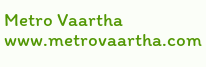Metro Vaartha
www.metrovaartha.com